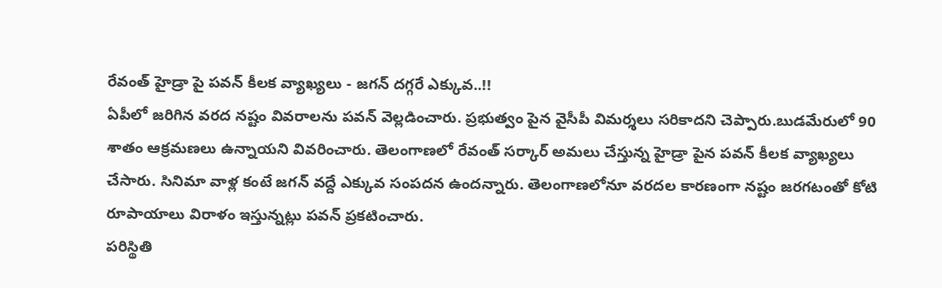రేవంత్ హైడ్రా పై పవన్ కీలక వ్యాఖ్యలు - జగన్ దగ్గరే ఎక్కువ..!!
ఏపీలో జరిగిన వరద నష్టం వివరాలను పవన్ వెల్లడించారు. ప్రభుత్వం పైన వైసీపీ విమర్శలు సరికాదని చెప్పారు.బుడమేరులో 90 శాతం ఆక్రమణలు ఉన్నాయని వివరించారు. తెలంగాణలో రేవంత్ సర్కార్ అమలు చేస్తున్న హైడ్రా పైన పవన్ కీలక వ్యాఖ్యలు చేసారు. సినిమా వాళ్ల కంటే జగన్ వద్దే ఎక్కువ సంపదన ఉందన్నారు. తెలంగాణలోనూ వరదల కారణంగా నష్టం జరగటంతో కోటి రూపాయాలు విరాళం ఇస్తున్నట్లు పవన్ ప్రకటించారు.
పరిస్థితి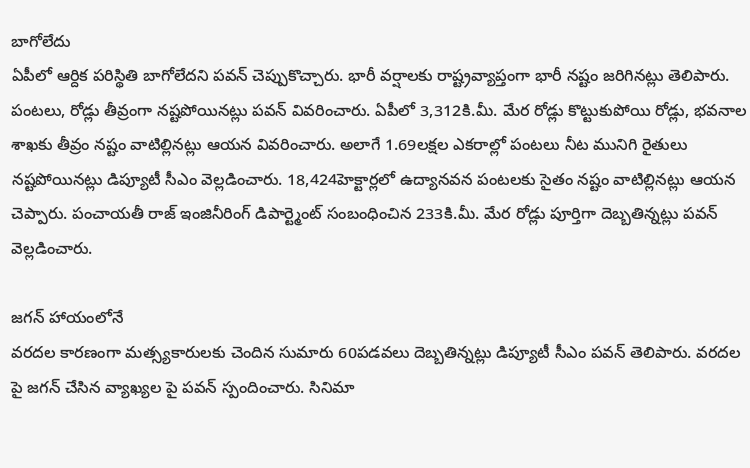బాగోలేదు
ఏపీలో ఆర్దిక పరిస్థితి బాగోలేదని పవన్ చెప్పుకొచ్చారు. భారీ వర్షాలకు రాష్ట్రవ్యాప్తంగా భారీ నష్టం జరిగినట్లు తెలిపారు. పంటలు, రోడ్లు తీవ్రంగా నష్టపోయినట్లు పవన్ వివరించారు. ఏపీలో 3,312కి.మీ. మేర రోడ్లు కొట్టుకుపోయి రోడ్లు, భవనాల శాఖకు తీవ్రం నష్టం వాటిల్లినట్లు ఆయన వివరించారు. అలాగే 1.69లక్షల ఎకరాల్లో పంటలు నీట మునిగి రైతులు నష్టపోయినట్లు డిప్యూటీ సీఎం వెల్లడించారు. 18,424హెక్టార్లలో ఉద్యానవన పంటలకు సైతం నష్టం వాటిల్లినట్లు ఆయన చెప్పారు. పంచాయతీ రాజ్ ఇంజినీరింగ్ డిపార్ట్మెంట్ సంబంధించిన 233కి.మీ. మేర రోడ్లు పూర్తిగా దెబ్బతిన్నట్లు పవన్ వెల్లడించారు.

జగన్ హాయంలోనే
వరదల కారణంగా మత్స్యకారులకు చెందిన సుమారు 60పడవలు దెబ్బతిన్నట్లు డిప్యూటీ సీఎం పవన్ తెలిపారు. వరదల పై జగన్ చేసిన వ్యాఖ్యల పై పవన్ స్పందించారు. సినిమా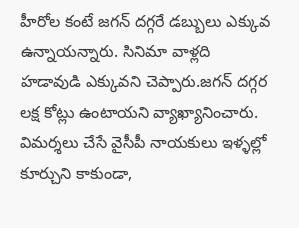హీరోల కంటే జగన్ దగ్గరే డబ్బులు ఎక్కువ ఉన్నాయన్నారు. సినిమా వాళ్లది హడావుడి ఎక్కువని చెప్పారు.జగన్ దగ్గర లక్ష కోట్లు ఉంటాయని వ్యాఖ్యానించారు. విమర్శలు చేసే వైసీపీ నాయకులు ఇళ్ళల్లో కూర్చుని కాకుండా,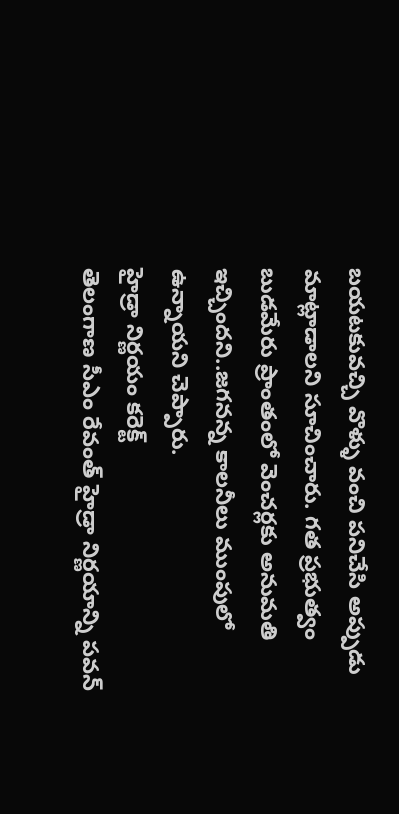బయటకువచ్చి వొళ్ళు వంచి పనిచేసి అప్పుడు మాట్లాడాలని సూచించారు. గత ప్రభుత్వం బుడమేరు ప్రాంతంలో వెంచర్లకు అనుమతి ఇచ్చిందని..జగనన్న కాలనీలు ముంపులో ఉన్నాయని చెప్పారు.
హైడ్రా నిర్ణయం కరెక్ట్
తెలంగాణ సీఎం రేవంత్ హైడ్రా నిర్ణయాన్ని పవన్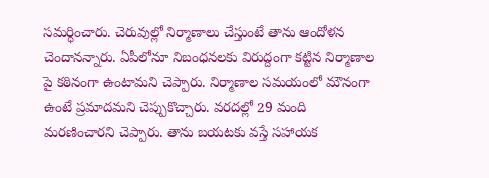సమర్ధించారు. చెరువుల్లో నిర్మాణాలు చేస్తుంటే తాను ఆందోళన చెందానన్నారు. ఏపీలోనూ నిబంధనలకు విరుద్దంగా కట్టిన నిర్మాణాల పై కఠినంగా ఉంటామని చెప్పారు. నిర్మాణాల సమయంలో మౌనంగా ఉంటే ప్రమాదమని చెప్పుకొచ్చారు. వరదల్లో 29 మంది మరణించారని చెప్పారు. తాను బయటకు వస్తే సహాయక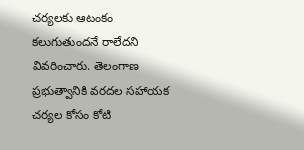చర్యలకు ఆటంకం కలుగుతుందనే రాలేదని వివరించారు. తెలంగాణ ప్రభుత్వానికి వరదల సహాయక చర్యల కోసం కోటి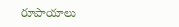రూపాయాలు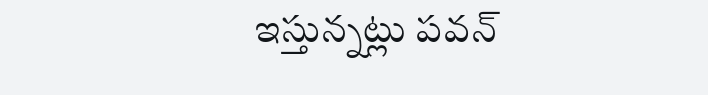ఇస్తున్నట్లు పవన్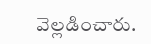వెల్లడించారు.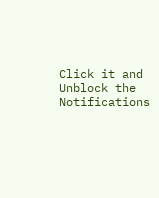Click it and Unblock the Notifications